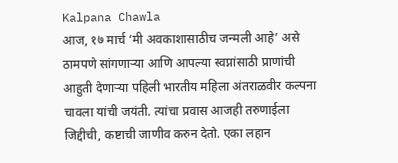Kalpana Chawla
आज, १७ मार्च ‘मी अवकाशासाठीच जन्मली आहे’ असे ठामपणे सांगणाऱ्या आणि आपल्या स्वप्नांसाठी प्राणांची आहुती देणाऱ्या पहिली भारतीय महिला अंतराळवीर कल्पना चावला यांची जयंती. त्यांचा प्रवास आजही तरुणाईला जिद्दीची, कष्टाची जाणीव करुन देतो. एका लहान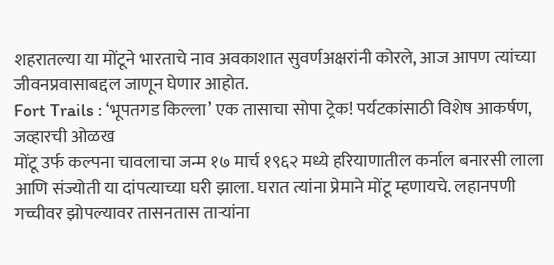शहरातल्या या मोंटूने भारताचे नाव अवकाशात सुवर्णअक्षरांनी कोरले, आज आपण त्यांच्या जीवनप्रवासाबद्दल जाणून घेणार आहोत.
Fort Trails : ‘भूपतगड किल्ला’ एक तासाचा सोपा ट्रेक! पर्यटकांसाठी विशेष आकर्षण, जव्हारची ओळख
मोंटू उर्फ कल्पना चावलाचा जन्म १७ मार्च १९६२ मध्ये हरियाणातील कर्नाल बनारसी लाला आणि संज्योती या दांपत्याच्या घरी झाला. घरात त्यांना प्रेमाने मोंटू म्हणायचे. लहानपणी गच्चीवर झोपल्यावर तासनतास ताऱ्यांना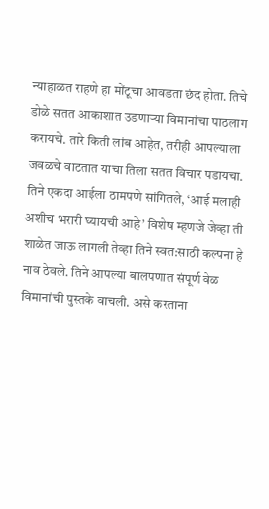न्याहाळत राहणे हा मोंटूचा आवडता छंद होता. तिचे डोळे सतत आकाशात उडणाऱ्या विमानांचा पाठलाग करायचे. तारे किती लांब आहेत, तरीही आपल्याला जवळचे वाटतात याचा तिला सतत विचार पडायचा.
तिने एकदा आईला ठामपणे सांगितले, ‘आई मलाही अशीच भरारी घ्यायची आहे’ विशेष म्हणजे जेव्हा ती शाळेत जाऊ लागली तेव्हा तिने स्वत:साठी कल्पना हे नाव ठेवले. तिने आपल्या बालपणात संपूर्ण वेळ विमानांची पुस्तके वाचली. असे करताना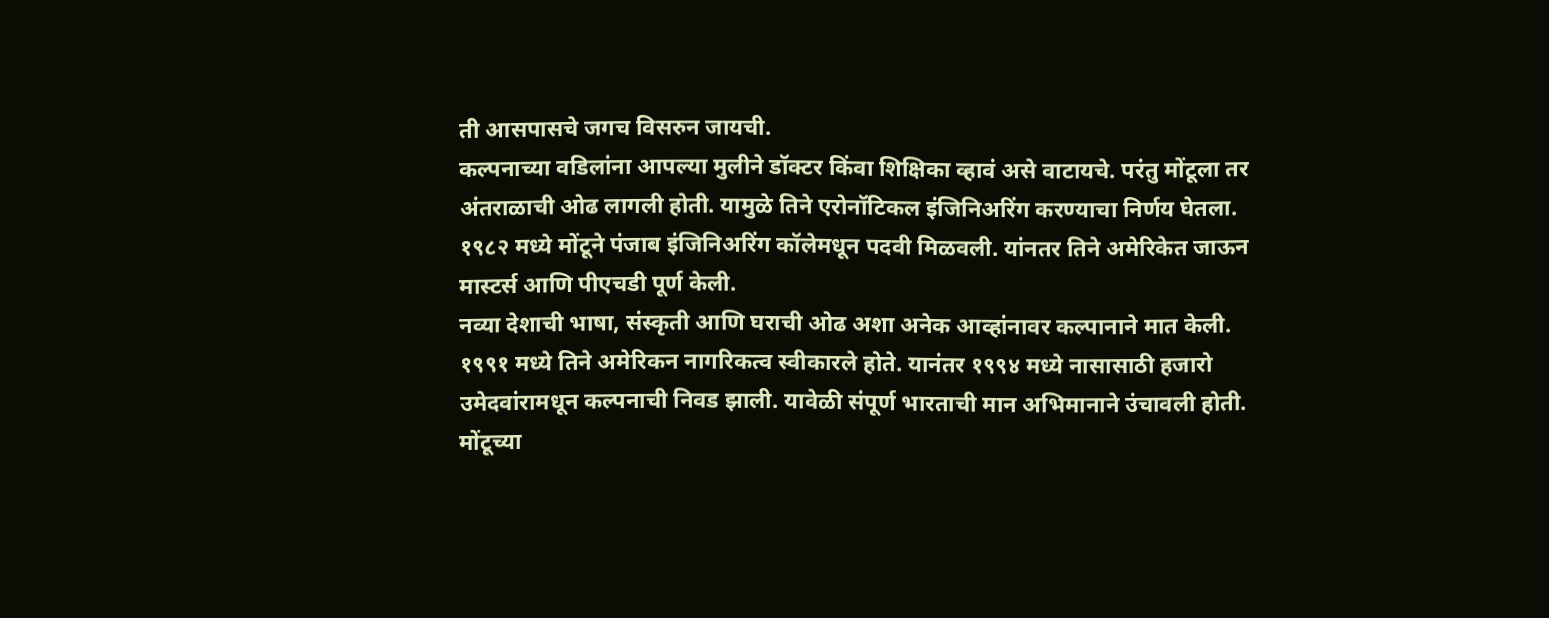ती आसपासचे जगच विसरुन जायची.
कल्पनाच्या वडिलांना आपल्या मुलीने डॉक्टर किंवा शिक्षिका व्हावं असे वाटायचे. परंतु मोंटूला तर अंतराळाची ओढ लागली होती. यामुळे तिने एरोनॉटिकल इंजिनिअरिंग करण्याचा निर्णय घेतला. १९८२ मध्ये मोंटूने पंजाब इंजिनिअरिंग कॉलेमधून पदवी मिळवली. यांनतर तिने अमेरिकेत जाऊन मास्टर्स आणि पीएचडी पूर्ण केली.
नव्या देशाची भाषा, संस्कृती आणि घराची ओढ अशा अनेक आव्हांनावर कल्पानाने मात केली. १९९१ मध्ये तिने अमेरिकन नागरिकत्व स्वीकारले होते. यानंतर १९९४ मध्ये नासासाठी हजारो उमेदवांरामधून कल्पनाची निवड झाली. यावेळी संपूर्ण भारताची मान अभिमानाने उंचावली होती.
मोंटूच्या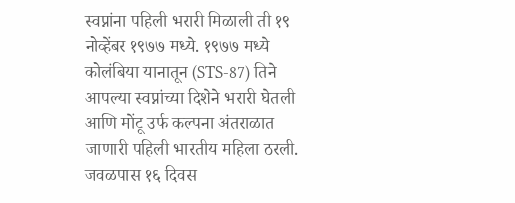स्वप्नांना पहिली भरारी मिळाली ती १९ नोव्हेंबर १९७७ मध्ये. १९७७ मध्ये कोलंबिया यानातून (STS-87) तिने आपल्या स्वप्नांच्या दिशेने भरारी घेतली आणि मोंटू उर्फ कल्पना अंतराळात जाणारी पहिली भारतीय महिला ठरली. जवळपास १६ दिवस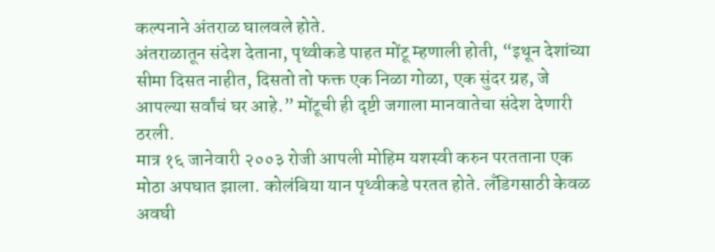कल्पनाने अंतराळ घालवले होते.
अंतराळातून संदेश देताना, पृथ्वीकडे पाहत मोंटू म्हणाली होती, “इथून देशांच्या सीमा दिसत नाहीत, दिसतो तो फक्त एक निळा गोळा, एक सुंदर ग्रह, जे आपल्या सर्वांचं घर आहे.” मोंटूची ही दृष्टी जगाला मानवातेचा संदेश देणारी ठरली.
मात्र १६ जानेवारी २००३ रोजी आपली मोहिम यशस्वी करुन परतताना एक मोठा अपघात झाला. कोलंबिया यान पृथ्वीकडे परतत होते. लँडिगसाठी केवळ अवघी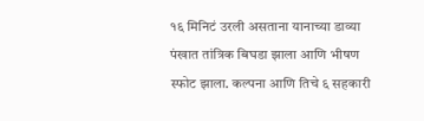१६ मिनिटं उरली असताना यानाच्या डाव्या पंखात तांत्रिक बिघडा झाला आणि भीषण स्फोट झाला. कल्पना आणि तिचे ६ सहकारी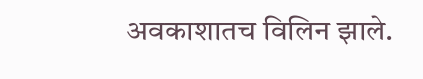अवकाशातच विलिन झाले.